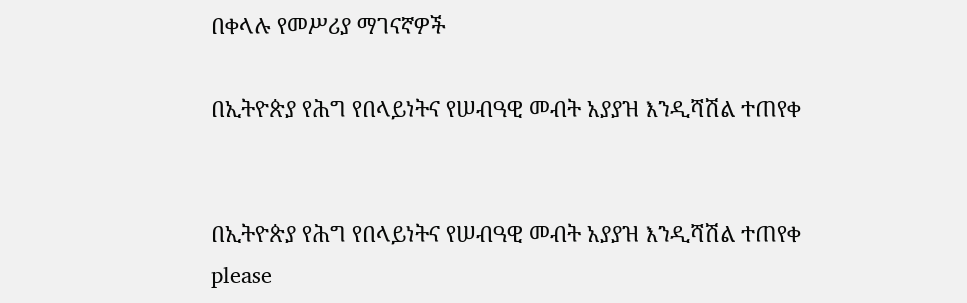በቀላሉ የመሥሪያ ማገናኛዎች

በኢትዮጵያ የሕግ የበላይነትና የሠብዓዊ መብት አያያዝ እንዲሻሽል ተጠየቀ


በኢትዮጵያ የሕግ የበላይነትና የሠብዓዊ መብት አያያዝ እንዲሻሽል ተጠየቀ
please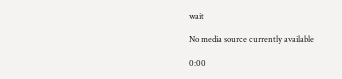wait

No media source currently available

0:00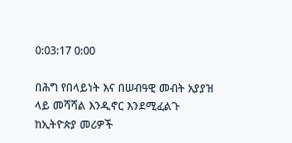0:03:17 0:00

በሕግ የበላይነት እና በሠብዓዊ መብት አያያዝ ላይ መሻሻል እንዲኖር እንደሚፈልጉ ከኢትዮጵያ መሪዎች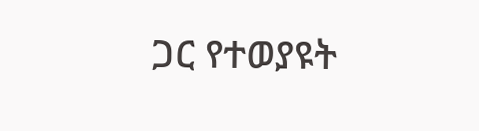ጋር የተወያዩት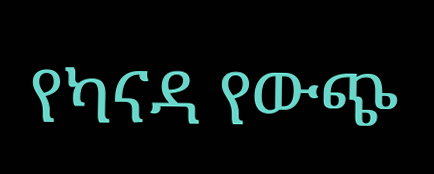የካናዳ የውጭ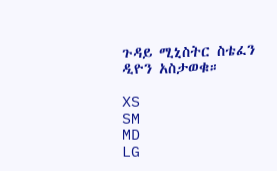ጉዳይ ሚኒስትር ስቴፈን ዲዮን አስታወቁ።

XS
SM
MD
LG